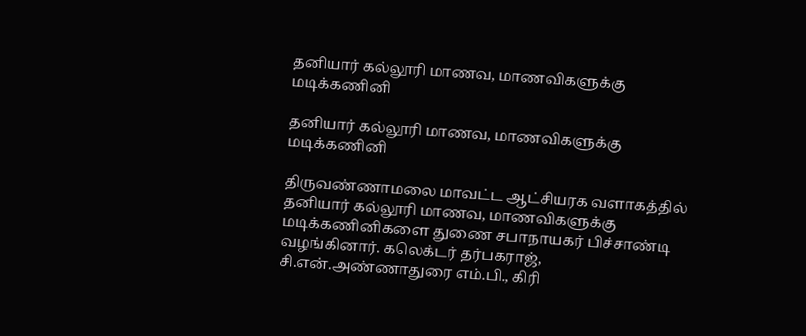தனியார் கல்லூரி மாணவ, மாணவிகளுக்கு மடிக்கணினி

தனியார் கல்லூரி மாணவ, மாணவிகளுக்கு மடிக்கணினி

திருவண்ணாமலை மாவட்ட ஆட்சியரக வளாகத்தில் தனியார் கல்லூரி மாணவ, மாணவிகளுக்கு மடிக்கணினிகளை துணை சபாநாயகர் பிச்சாண்டி வழங்கினார். கலெக்டர் தர்பகராஜ், சி.என்.அண்ணாதுரை எம்.பி., கிரி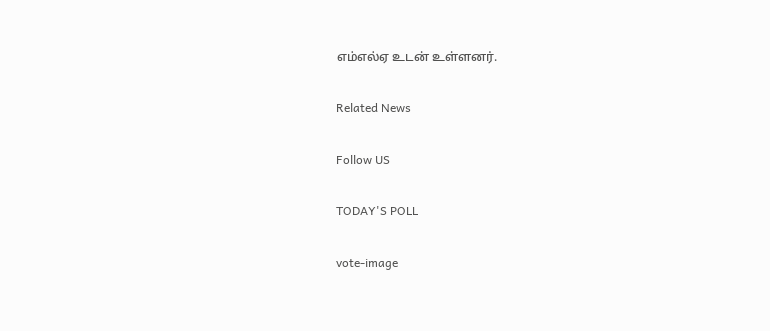எம்எல்ஏ உடன் உள்ளனர்.

Related News

Follow US

TODAY'S POLL

vote-image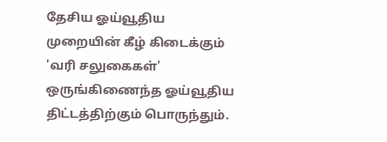தேசிய ஓய்வூதிய முறையின் கீழ் கிடைக்கும் 'வரி சலுகைகள்' ஒருங்கிணைந்த ஓய்வூதிய திட்டத்திற்கும் பொருந்தும்.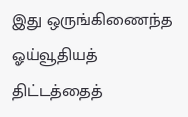இது ஒருங்கிணைந்த ஓய்வூதியத் திட்டத்தைத்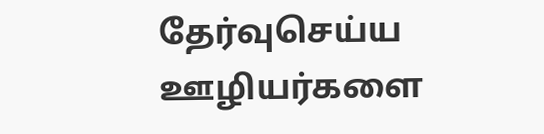தேர்வுசெய்ய ஊழியர்களை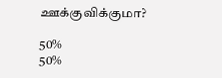ஊக்குவிக்குமா?

50%
50%